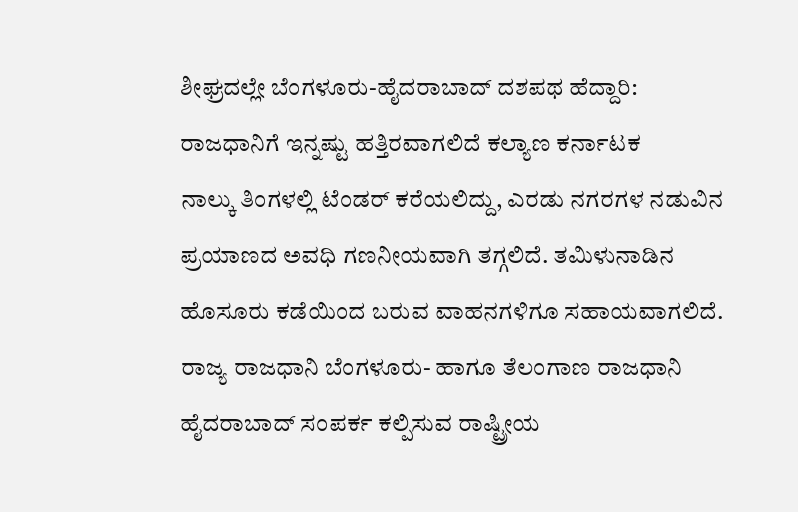ಶೀಘ್ರದಲ್ಲೇ ಬೆಂಗಳೂರು-ಹೈದರಾಬಾದ್ ದಶಪಥ ಹೆದ್ದಾರಿ: ರಾಜಧಾನಿಗೆ ಇನ್ನಷ್ಟು ಹತ್ತಿರವಾಗಲಿದೆ ಕಲ್ಯಾಣ ಕರ್ನಾಟಕ
ನಾಲ್ಕು ತಿಂಗಳಲ್ಲಿ ಟೆಂಡರ್ ಕರೆಯಲಿದ್ದು, ಎರಡು ನಗರಗಳ ನಡುವಿನ ಪ್ರಯಾಣದ ಅವಧಿ ಗಣನೀಯವಾಗಿ ತಗ್ಗಲಿದೆ. ತಮಿಳುನಾಡಿನ ಹೊಸೂರು ಕಡೆಯಿಂದ ಬರುವ ವಾಹನಗಳಿಗೂ ಸಹಾಯವಾಗಲಿದೆ.
ರಾಜ್ಯ ರಾಜಧಾನಿ ಬೆಂಗಳೂರು- ಹಾಗೂ ತೆಲಂಗಾಣ ರಾಜಧಾನಿ ಹೈದರಾಬಾದ್ ಸಂಪರ್ಕ ಕಲ್ಪಿಸುವ ರಾಷ್ಟ್ರೀಯ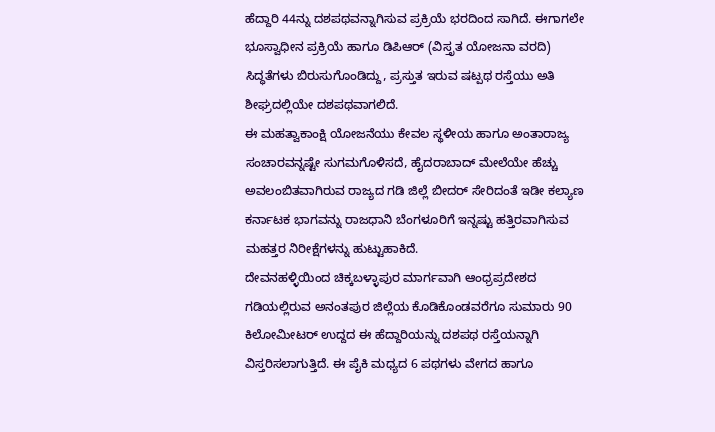ಹೆದ್ದಾರಿ 44ನ್ನು ದಶಪಥವನ್ನಾಗಿಸುವ ಪ್ರಕ್ರಿಯೆ ಭರದಿಂದ ಸಾಗಿದೆ. ಈಗಾಗಲೇ ಭೂಸ್ವಾಧೀನ ಪ್ರಕ್ರಿಯೆ ಹಾಗೂ ಡಿಪಿಆರ್ (ವಿಸ್ತೃತ ಯೋಜನಾ ವರದಿ) ಸಿದ್ಧತೆಗಳು ಬಿರುಸುಗೊಂಡಿದ್ದು, ಪ್ರಸ್ತುತ ಇರುವ ಷಟ್ಪಥ ರಸ್ತೆಯು ಅತಿ ಶೀಘ್ರದಲ್ಲಿಯೇ ದಶಪಥವಾಗಲಿದೆ.
ಈ ಮಹತ್ವಾಕಾಂಕ್ಷಿ ಯೋಜನೆಯು ಕೇವಲ ಸ್ಥಳೀಯ ಹಾಗೂ ಅಂತಾರಾಜ್ಯ ಸಂಚಾರವನ್ನಷ್ಟೇ ಸುಗಮಗೊಳಿಸದೆ, ಹೈದರಾಬಾದ್ ಮೇಲೆಯೇ ಹೆಚ್ಚು ಅವಲಂಬಿತವಾಗಿರುವ ರಾಜ್ಯದ ಗಡಿ ಜಿಲ್ಲೆ ಬೀದರ್ ಸೇರಿದಂತೆ ಇಡೀ ಕಲ್ಯಾಣ ಕರ್ನಾಟಕ ಭಾಗವನ್ನು ರಾಜಧಾನಿ ಬೆಂಗಳೂರಿಗೆ ಇನ್ನಷ್ಟು ಹತ್ತಿರವಾಗಿಸುವ ಮಹತ್ತರ ನಿರೀಕ್ಷೆಗಳನ್ನು ಹುಟ್ಟುಹಾಕಿದೆ.
ದೇವನಹಳ್ಳಿಯಿಂದ ಚಿಕ್ಕಬಳ್ಳಾಪುರ ಮಾರ್ಗವಾಗಿ ಆಂಧ್ರಪ್ರದೇಶದ ಗಡಿಯಲ್ಲಿರುವ ಅನಂತಪುರ ಜಿಲ್ಲೆಯ ಕೊಡಿಕೊಂಡವರೆಗೂ ಸುಮಾರು 90 ಕಿಲೋಮೀಟರ್ ಉದ್ದದ ಈ ಹೆದ್ದಾರಿಯನ್ನು ದಶಪಥ ರಸ್ತೆಯನ್ನಾಗಿ ವಿಸ್ತರಿಸಲಾಗುತ್ತಿದೆ. ಈ ಪೈಕಿ ಮಧ್ಯದ 6 ಪಥಗಳು ವೇಗದ ಹಾಗೂ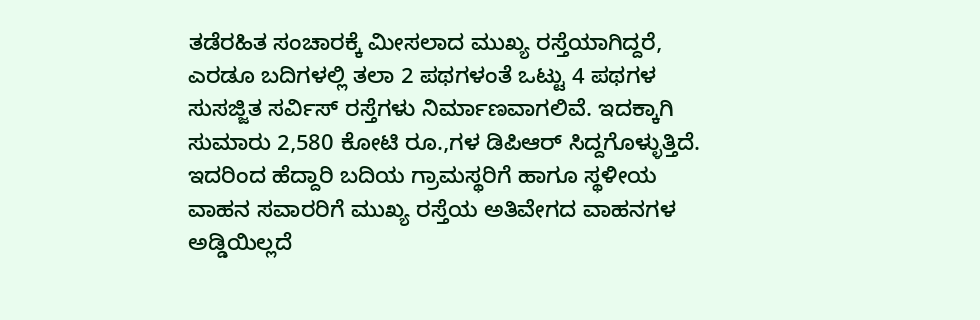ತಡೆರಹಿತ ಸಂಚಾರಕ್ಕೆ ಮೀಸಲಾದ ಮುಖ್ಯ ರಸ್ತೆಯಾಗಿದ್ದರೆ, ಎರಡೂ ಬದಿಗಳಲ್ಲಿ ತಲಾ 2 ಪಥಗಳಂತೆ ಒಟ್ಟು 4 ಪಥಗಳ ಸುಸಜ್ಜಿತ ಸರ್ವಿಸ್ ರಸ್ತೆಗಳು ನಿರ್ಮಾಣವಾಗಲಿವೆ. ಇದಕ್ಕಾಗಿ ಸುಮಾರು 2,580 ಕೋಟಿ ರೂ.,ಗಳ ಡಿಪಿಆರ್ ಸಿದ್ದಗೊಳ್ಳುತ್ತಿದೆ.
ಇದರಿಂದ ಹೆದ್ದಾರಿ ಬದಿಯ ಗ್ರಾಮಸ್ಥರಿಗೆ ಹಾಗೂ ಸ್ಥಳೀಯ ವಾಹನ ಸವಾರರಿಗೆ ಮುಖ್ಯ ರಸ್ತೆಯ ಅತಿವೇಗದ ವಾಹನಗಳ ಅಡ್ಡಿಯಿಲ್ಲದೆ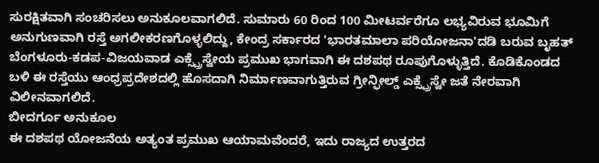ಸುರಕ್ಷಿತವಾಗಿ ಸಂಚರಿಸಲು ಅನುಕೂಲವಾಗಲಿದೆ. ಸುಮಾರು 60 ರಿಂದ 100 ಮೀಟರ್ವರೆಗೂ ಲಭ್ಯವಿರುವ ಭೂಮಿಗೆ ಅನುಗುಣವಾಗಿ ರಸ್ತೆ ಅಗಲೀಕರಣಗೊಳ್ಳಲಿದ್ದು, ಕೇಂದ್ರ ಸರ್ಕಾರದ 'ಭಾರತಮಾಲಾ ಪರಿಯೋಜನಾ'ದಡಿ ಬರುವ ಬೃಹತ್ ಬೆಂಗಳೂರು-ಕಡಪ-ವಿಜಯವಾಡ ಎಕ್ಸ್ಪ್ರೆಸ್ವೇಯ ಪ್ರಮುಖ ಭಾಗವಾಗಿ ಈ ದಶಪಥ ರೂಪುಗೊಳ್ಳುತ್ತಿದೆ. ಕೊಡಿಕೊಂಡದ ಬಳಿ ಈ ರಸ್ತೆಯು ಆಂಧ್ರಪ್ರದೇಶದಲ್ಲಿ ಹೊಸದಾಗಿ ನಿರ್ಮಾಣವಾಗುತ್ತಿರುವ ಗ್ರೀನ್ಫೀಲ್ಡ್ ಎಕ್ಸ್ಪ್ರೆಸ್ವೇ ಜತೆ ನೇರವಾಗಿ ವಿಲೀನವಾಗಲಿದೆ.
ಬೀದರ್ಗೂ ಅನುಕೂಲ
ಈ ದಶಪಥ ಯೋಜನೆಯ ಅತ್ಯಂತ ಪ್ರಮುಖ ಆಯಾಮವೆಂದರೆ, ಇದು ರಾಜ್ಯದ ಉತ್ತರದ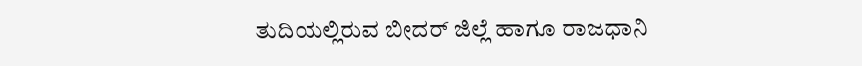ತುದಿಯಲ್ಲಿರುವ ಬೀದರ್ ಜಿಲ್ಲೆ ಹಾಗೂ ರಾಜಧಾನಿ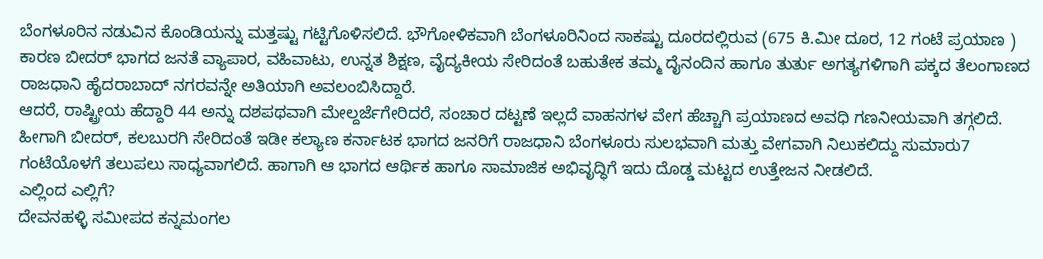ಬೆಂಗಳೂರಿನ ನಡುವಿನ ಕೊಂಡಿಯನ್ನು ಮತ್ತಷ್ಟು ಗಟ್ಟಿಗೊಳಿಸಲಿದೆ. ಭೌಗೋಳಿಕವಾಗಿ ಬೆಂಗಳೂರಿನಿಂದ ಸಾಕಷ್ಟು ದೂರದಲ್ಲಿರುವ (675 ಕಿ.ಮೀ ದೂರ, 12 ಗಂಟೆ ಪ್ರಯಾಣ ) ಕಾರಣ ಬೀದರ್ ಭಾಗದ ಜನತೆ ವ್ಯಾಪಾರ, ವಹಿವಾಟು, ಉನ್ನತ ಶಿಕ್ಷಣ, ವೈದ್ಯಕೀಯ ಸೇರಿದಂತೆ ಬಹುತೇಕ ತಮ್ಮ ದೈನಂದಿನ ಹಾಗೂ ತುರ್ತು ಅಗತ್ಯಗಳಿಗಾಗಿ ಪಕ್ಕದ ತೆಲಂಗಾಣದ ರಾಜಧಾನಿ ಹೈದರಾಬಾದ್ ನಗರವನ್ನೇ ಅತಿಯಾಗಿ ಅವಲಂಬಿಸಿದ್ದಾರೆ.
ಆದರೆ, ರಾಷ್ಟ್ರೀಯ ಹೆದ್ದಾರಿ 44 ಅನ್ನು ದಶಪಥವಾಗಿ ಮೇಲ್ದರ್ಜೆಗೇರಿದರೆ, ಸಂಚಾರ ದಟ್ಟಣೆ ಇಲ್ಲದೆ ವಾಹನಗಳ ವೇಗ ಹೆಚ್ಚಾಗಿ ಪ್ರಯಾಣದ ಅವಧಿ ಗಣನೀಯವಾಗಿ ತಗ್ಗಲಿದೆ. ಹೀಗಾಗಿ ಬೀದರ್, ಕಲಬುರಗಿ ಸೇರಿದಂತೆ ಇಡೀ ಕಲ್ಯಾಣ ಕರ್ನಾಟಕ ಭಾಗದ ಜನರಿಗೆ ರಾಜಧಾನಿ ಬೆಂಗಳೂರು ಸುಲಭವಾಗಿ ಮತ್ತು ವೇಗವಾಗಿ ನಿಲುಕಲಿದ್ದು ಸುಮಾರು7 ಗಂಟೆಯೊಳಗೆ ತಲುಪಲು ಸಾಧ್ಯವಾಗಲಿದೆ. ಹಾಗಾಗಿ ಆ ಭಾಗದ ಆರ್ಥಿಕ ಹಾಗೂ ಸಾಮಾಜಿಕ ಅಭಿವೃದ್ಧಿಗೆ ಇದು ದೊಡ್ಡ ಮಟ್ಟದ ಉತ್ತೇಜನ ನೀಡಲಿದೆ.
ಎಲ್ಲಿಂದ ಎಲ್ಲಿಗೆ?
ದೇವನಹಳ್ಳಿ ಸಮೀಪದ ಕನ್ನಮಂಗಲ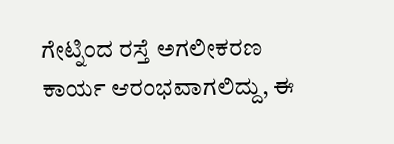ಗೇಟ್ನಿಂದ ರಸ್ತೆ ಅಗಲೀಕರಣ ಕಾರ್ಯ ಆರಂಭವಾಗಲಿದ್ದು, ಈ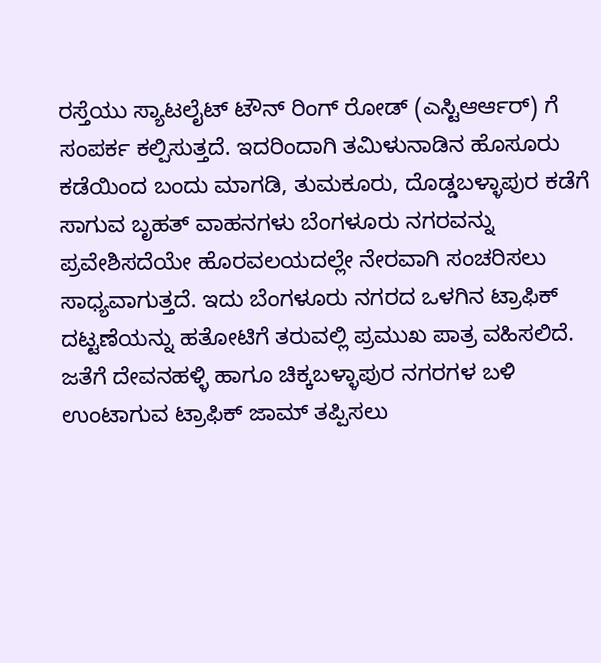ರಸ್ತೆಯು ಸ್ಯಾಟಲೈಟ್ ಟೌನ್ ರಿಂಗ್ ರೋಡ್ (ಎಸ್ಟಿಆರ್ಆರ್) ಗೆ ಸಂಪರ್ಕ ಕಲ್ಪಿಸುತ್ತದೆ. ಇದರಿಂದಾಗಿ ತಮಿಳುನಾಡಿನ ಹೊಸೂರು ಕಡೆಯಿಂದ ಬಂದು ಮಾಗಡಿ, ತುಮಕೂರು, ದೊಡ್ಡಬಳ್ಳಾಪುರ ಕಡೆಗೆ ಸಾಗುವ ಬೃಹತ್ ವಾಹನಗಳು ಬೆಂಗಳೂರು ನಗರವನ್ನು ಪ್ರವೇಶಿಸದೆಯೇ ಹೊರವಲಯದಲ್ಲೇ ನೇರವಾಗಿ ಸಂಚರಿಸಲು ಸಾಧ್ಯವಾಗುತ್ತದೆ. ಇದು ಬೆಂಗಳೂರು ನಗರದ ಒಳಗಿನ ಟ್ರಾಫಿಕ್ ದಟ್ಟಣೆಯನ್ನು ಹತೋಟಿಗೆ ತರುವಲ್ಲಿ ಪ್ರಮುಖ ಪಾತ್ರ ವಹಿಸಲಿದೆ. ಜತೆಗೆ ದೇವನಹಳ್ಳಿ ಹಾಗೂ ಚಿಕ್ಕಬಳ್ಳಾಪುರ ನಗರಗಳ ಬಳಿ ಉಂಟಾಗುವ ಟ್ರಾಫಿಕ್ ಜಾಮ್ ತಪ್ಪಿಸಲು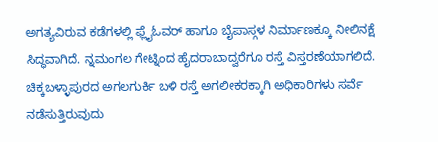ಅಗತ್ಯವಿರುವ ಕಡೆಗಳಲ್ಲಿ ಫ್ಲೈಓವರ್ ಹಾಗೂ ಬೈಪಾಸ್ಗಳ ನಿರ್ಮಾಣಕ್ಕೂ ನೀಲಿನಕ್ಷೆ ಸಿದ್ಧವಾಗಿದೆ. ನ್ನಮಂಗಲ ಗೇಟ್ನಿಂದ ಹೈದರಾಬಾದ್ವರೆಗೂ ರಸ್ತೆ ವಿಸ್ತರಣೆಯಾಗಲಿದೆ.
ಚಿಕ್ಕಬಳ್ಳಾಪುರದ ಅಗಲಗುರ್ಕಿ ಬಳಿ ರಸ್ತೆ ಅಗಲೀಕರಕ್ಕಾಗಿ ಅಧಿಕಾರಿಗಳು ಸರ್ವೆ ನಡೆಸುತ್ತಿರುವುದು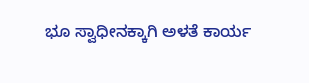ಭೂ ಸ್ವಾಧೀನಕ್ಕಾಗಿ ಅಳತೆ ಕಾರ್ಯ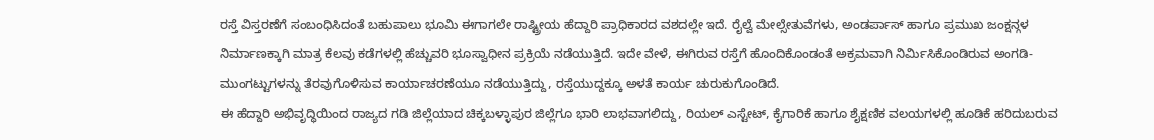ರಸ್ತೆ ವಿಸ್ತರಣೆಗೆ ಸಂಬಂಧಿಸಿದಂತೆ ಬಹುಪಾಲು ಭೂಮಿ ಈಗಾಗಲೇ ರಾಷ್ಟ್ರೀಯ ಹೆದ್ದಾರಿ ಪ್ರಾಧಿಕಾರದ ವಶದಲ್ಲೇ ಇದೆ. ರೈಲ್ವೆ ಮೇಲ್ಸೇತುವೆಗಳು, ಅಂಡರ್ಪಾಸ್ ಹಾಗೂ ಪ್ರಮುಖ ಜಂಕ್ಷನ್ಗಳ ನಿರ್ಮಾಣಕ್ಕಾಗಿ ಮಾತ್ರ ಕೆಲವು ಕಡೆಗಳಲ್ಲಿ ಹೆಚ್ಚುವರಿ ಭೂಸ್ವಾಧೀನ ಪ್ರಕ್ರಿಯೆ ನಡೆಯುತ್ತಿದೆ. ಇದೇ ವೇಳೆ, ಈಗಿರುವ ರಸ್ತೆಗೆ ಹೊಂದಿಕೊಂಡಂತೆ ಅಕ್ರಮವಾಗಿ ನಿರ್ಮಿಸಿಕೊಂಡಿರುವ ಅಂಗಡಿ-ಮುಂಗಟ್ಟುಗಳನ್ನು ತೆರವುಗೊಳಿಸುವ ಕಾರ್ಯಾಚರಣೆಯೂ ನಡೆಯುತ್ತಿದ್ದು, ರಸ್ತೆಯುದ್ದಕ್ಕೂ ಅಳತೆ ಕಾರ್ಯ ಚುರುಕುಗೊಂಡಿದೆ.
ಈ ಹೆದ್ದಾರಿ ಅಭಿವೃದ್ಧಿಯಿಂದ ರಾಜ್ಯದ ಗಡಿ ಜಿಲ್ಲೆಯಾದ ಚಿಕ್ಕಬಳ್ಳಾಪುರ ಜಿಲ್ಲೆಗೂ ಭಾರಿ ಲಾಭವಾಗಲಿದ್ದು, ರಿಯಲ್ ಎಸ್ಟೇಟ್, ಕೈಗಾರಿಕೆ ಹಾಗೂ ಶೈಕ್ಷಣಿಕ ವಲಯಗಳಲ್ಲಿ ಹೂಡಿಕೆ ಹರಿದುಬರುವ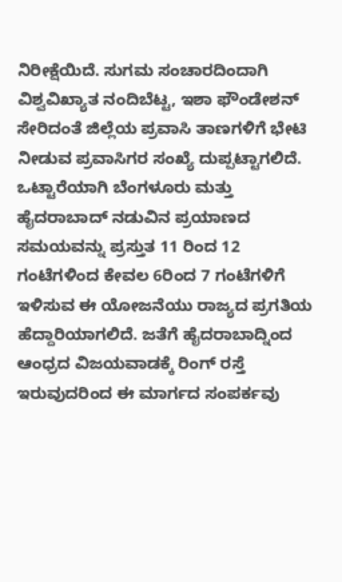ನಿರೀಕ್ಷೆಯಿದೆ. ಸುಗಮ ಸಂಚಾರದಿಂದಾಗಿ ವಿಶ್ವವಿಖ್ಯಾತ ನಂದಿಬೆಟ್ಟ, ಇಶಾ ಫೌಂಡೇಶನ್ ಸೇರಿದಂತೆ ಜಿಲ್ಲೆಯ ಪ್ರವಾಸಿ ತಾಣಗಳಿಗೆ ಭೇಟಿ ನೀಡುವ ಪ್ರವಾಸಿಗರ ಸಂಖ್ಯೆ ದುಪ್ಪಟ್ಟಾಗಲಿದೆ. ಒಟ್ಟಾರೆಯಾಗಿ ಬೆಂಗಳೂರು ಮತ್ತು ಹೈದರಾಬಾದ್ ನಡುವಿನ ಪ್ರಯಾಣದ ಸಮಯವನ್ನು ಪ್ರಸ್ತುತ 11 ರಿಂದ 12 ಗಂಟೆಗಳಿಂದ ಕೇವಲ 6ರಿಂದ 7 ಗಂಟೆಗಳಿಗೆ ಇಳಿಸುವ ಈ ಯೋಜನೆಯು ರಾಜ್ಯದ ಪ್ರಗತಿಯ ಹೆದ್ದಾರಿಯಾಗಲಿದೆ. ಜತೆಗೆ ಹೈದರಾಬಾದ್ನಿಂದ ಆಂಧ್ರದ ವಿಜಯವಾಡಕ್ಕೆ ರಿಂಗ್ ರಸ್ತೆ ಇರುವುದರಿಂದ ಈ ಮಾರ್ಗದ ಸಂಪರ್ಕವು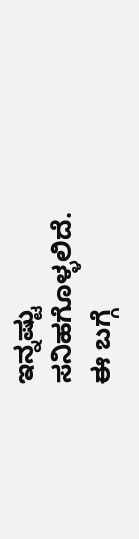ಇನ್ನಷ್ಟು ಸನಿಹಗೊಳ್ಳಲಿದೆ.
ಈ ಬಗ್ಗೆ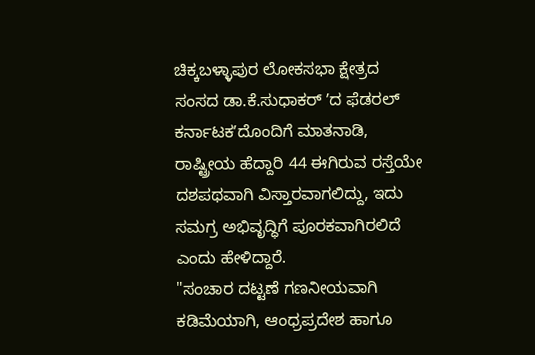ಚಿಕ್ಕಬಳ್ಳಾಪುರ ಲೋಕಸಭಾ ಕ್ಷೇತ್ರದ ಸಂಸದ ಡಾ.ಕೆ.ಸುಧಾಕರ್ ʼದ ಫೆಡರಲ್ ಕರ್ನಾಟಕʼದೊಂದಿಗೆ ಮಾತನಾಡಿ, ರಾಷ್ಟ್ರೀಯ ಹೆದ್ದಾರಿ 44 ಈಗಿರುವ ರಸ್ತೆಯೇ ದಶಪಥವಾಗಿ ವಿಸ್ತಾರವಾಗಲಿದ್ದು, ಇದು ಸಮಗ್ರ ಅಭಿವೃದ್ಧಿಗೆ ಪೂರಕವಾಗಿರಲಿದೆ ಎಂದು ಹೇಳಿದ್ದಾರೆ.
"ಸಂಚಾರ ದಟ್ಟಣೆ ಗಣನೀಯವಾಗಿ ಕಡಿಮೆಯಾಗಿ, ಆಂಧ್ರಪ್ರದೇಶ ಹಾಗೂ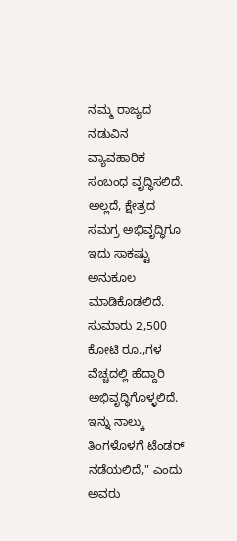ನಮ್ಮ ರಾಜ್ಯದ ನಡುವಿನ ವ್ಯಾವಹಾರಿಕ ಸಂಬಂಧ ವೃದ್ಧಿಸಲಿದೆ. ಅಲ್ಲದೆ, ಕ್ಷೇತ್ರದ ಸಮಗ್ರ ಅಭಿವೃದ್ಧಿಗೂ ಇದು ಸಾಕಷ್ಟು ಅನುಕೂಲ ಮಾಡಿಕೊಡಲಿದೆ. ಸುಮಾರು 2,500 ಕೋಟಿ ರೂ.,ಗಳ ವೆಚ್ಚದಲ್ಲಿ ಹೆದ್ದಾರಿ ಅಭಿವೃದ್ಧಿಗೊಳ್ಳಲಿದೆ. ಇನ್ನು ನಾಲ್ಕು ತಿಂಗಳೊಳಗೆ ಟೆಂಡರ್ ನಡೆಯಲಿದೆ," ಎಂದು ಅವರು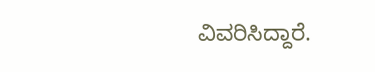ವಿವರಿಸಿದ್ದಾರೆ.